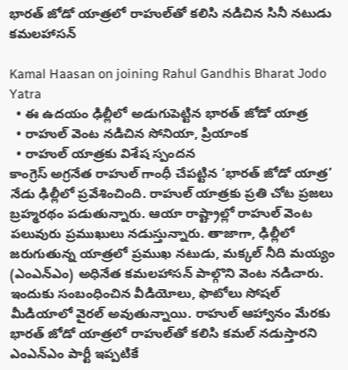భారత్ జోడో యాత్రలో రాహుల్‌తో కలిసి నడిచిన సినీ నటుడు కమలహాసన్

Kamal Haasan on joining Rahul Gandhis Bharat Jodo Yatra
  • ఈ ఉదయం ఢిల్లీలో అడుగుపెట్టిన భారత్ జోడో యాత్ర
  • రాహుల్ వెంట నడిచిన సోనియా, ప్రియాంక
  • రాహుల్ యాత్రకు విశేష స్పందన
కాంగ్రెస్ అగ్రనేత రాహుల్ గాంధీ చేపట్టిన ‘భారత్ జోడో యాత్ర’ నేడు ఢిల్లీలో ప్రవేశించింది. రాహుల్ యాత్రకు ప్రతి చోట ప్రజలు బ్రహ్మరథం పడుతున్నారు. ఆయా రాష్ట్రాల్లో రాహుల్ వెంట పలువురు ప్రముఖులు నడుస్తున్నారు. తాజాగా, ఢిల్లీలో జరుగుతున్న యాత్రలో ప్రముఖ నటుడు, మక్కల్ నీది మయ్యం (ఎంఎన్ఎం) అధినేత కమలహాసన్ పాల్గొని వెంట నడిచారు. ఇందుకు సంబంధించిన వీడియోలు, ఫొటోలు సోషల్ మీడియాలో వైరల్ అవుతున్నాయి. రాహుల్ ఆహ్వానం మేరకు భారత్ జోడో యాత్రలో రాహుల్‌తో కలిసి కమల్ నడుస్తారని ఎంఎన్ఎం పార్టీ ఇప్పటికే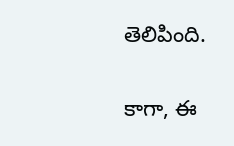తెలిపింది.

కాగా, ఈ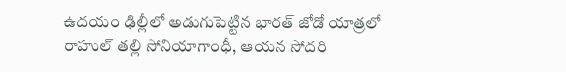ఉదయం ఢిల్లీలో అడుగుపెట్టిన భారత్ జోడో యాత్రలో రాహుల్ తల్లి సోనియాగాంధీ, ఆయన సోదరి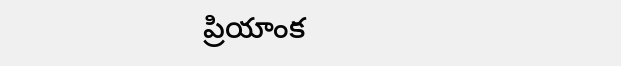ప్రియాంక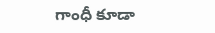గాంధీ కూడా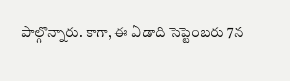పాల్గొన్నారు. కాగా, ఈ ఏడాది సెప్టెంబరు 7న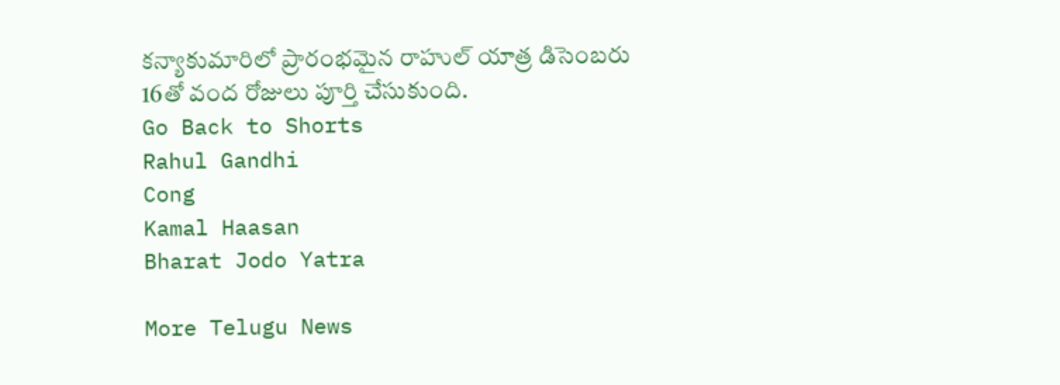కన్యాకుమారిలో ప్రారంభమైన రాహుల్ యాత్ర డిసెంబరు 16తో వంద రోజులు పూర్తి చేసుకుంది.
Go Back to Shorts
Rahul Gandhi
Cong
Kamal Haasan
Bharat Jodo Yatra

More Telugu News